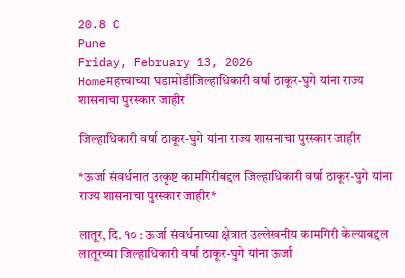20.8 C
Pune
Friday, February 13, 2026
Homeमहत्त्वाच्या घडामोडीजिल्हाधिकारी वर्षा ठाकूर-घुगे यांना राज्य शासनाचा पुरस्कार जाहीर

जिल्हाधिकारी वर्षा ठाकूर-घुगे यांना राज्य शासनाचा पुरस्कार जाहीर

*ऊर्जा संवर्धनात उत्कृष्ट कामगिरीबद्दल जिल्हाधिकारी वर्षा ठाकूर-घुगे यांना राज्य शासनाचा पुरस्कार जाहीर*

लातूर, दि. १० : ऊर्जा संवर्धनाच्या क्षेत्रात उल्लेखनीय कामगिरी केल्याबद्दल लातूरच्या जिल्हाधिकारी वर्षा ठाकूर-घुगे यांना ऊर्जा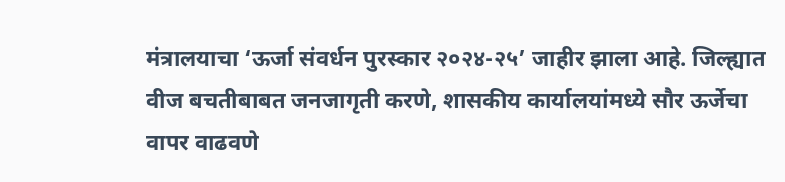मंत्रालयाचा ‘ऊर्जा संवर्धन पुरस्कार २०२४-२५’ जाहीर झाला आहे. जिल्ह्यात वीज बचतीबाबत जनजागृती करणे, शासकीय कार्यालयांमध्ये सौर ऊर्जेचा वापर वाढवणे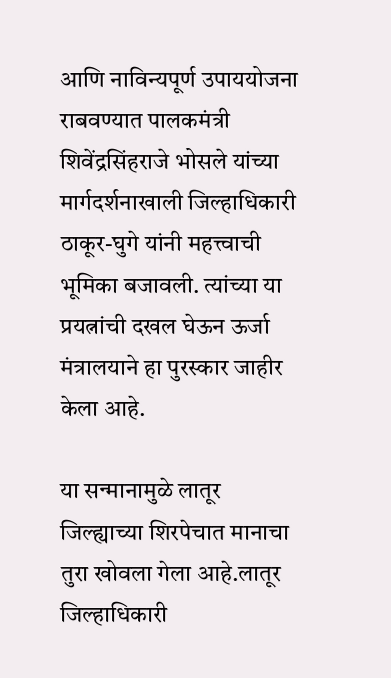आणि नाविन्यपूर्ण उपाययोजना राबवण्यात पालकमंत्री शिवेंद्रसिंहराजे भोसले यांच्या मार्गदर्शनाखाली जिल्हाधिकारी ठाकूर-घुगे यांनी महत्त्वाची भूमिका बजावली. त्यांच्या या प्रयत्नांची दखल घेऊन ऊर्जा मंत्रालयाने हा पुरस्कार जाहीर केला आहे.

या सन्मानामुळे लातूर जिल्ह्याच्या शिरपेचात मानाचा तुरा खोवला गेला आहे.लातूर जिल्हाधिकारी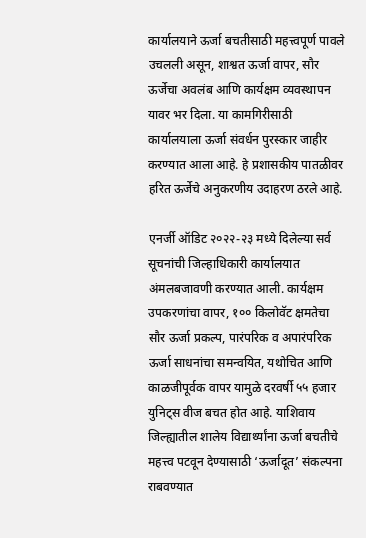कार्यालयाने ऊर्जा बचतीसाठी महत्त्वपूर्ण पावले उचलली असून, शाश्वत ऊर्जा वापर, सौर ऊर्जेचा अवलंब आणि कार्यक्षम व्यवस्थापन यावर भर दिला. या कामगिरीसाठी कार्यालयाला ऊर्जा संवर्धन पुरस्कार जाहीर करण्यात आला आहे. हे प्रशासकीय पातळीवर हरित ऊर्जेचे अनुकरणीय उदाहरण ठरले आहे.

एनर्जी ऑडिट २०२२-२३ मध्ये दिलेल्या सर्व सूचनांची जिल्हाधिकारी कार्यालयात अंमलबजावणी करण्यात आली. कार्यक्षम उपकरणांचा वापर, १०० किलोवॅट क्षमतेचा सौर ऊर्जा प्रकल्प, पारंपरिक व अपारंपरिक ऊर्जा साधनांचा समन्वयित, यथोचित आणि काळजीपूर्वक वापर यामुळे दरवर्षी ५५ हजार युनिट्स वीज बचत होत आहे. याशिवाय जिल्ह्यातील शालेय विद्यार्थ्यांना ऊर्जा बचतीचे महत्त्व पटवून देण्यासाठी ‘ऊर्जादूत’ संकल्पना राबवण्यात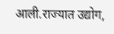आली.राज्यात उद्योग,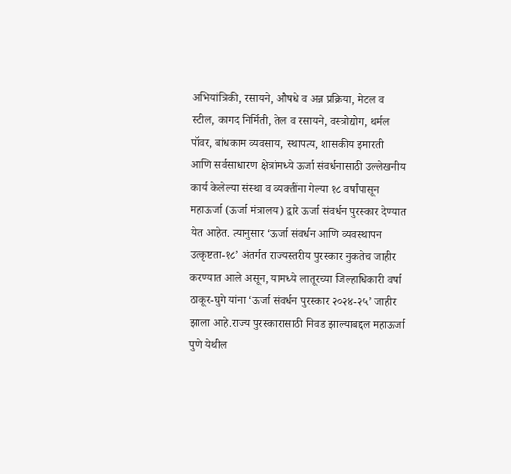अभियांत्रिकी, रसायने, औषधे व अन्न प्रक्रिया, मेटल व स्टील, कागद निर्मिती, तेल व रसायने, वस्त्रोद्योग, थर्मल पॉवर, बांधकाम व्यवसाय, स्थापत्य, शासकीय इमारती आणि सर्वसाधारण क्षेत्रांमध्ये ऊर्जा संवर्धनासाठी उल्लेखनीय कार्य केलेल्या संस्था व व्यक्तींना गेल्या १८ वर्षांपासून महाऊर्जा (ऊर्जा मंत्रालय) द्वारे ऊर्जा संवर्धन पुरस्कार देण्यात येत आहेत. त्यानुसार ‘ऊर्जा संवर्धन आणि व्यवस्थापन उत्कृष्टता-१८’ अंतर्गत राज्यस्तरीय पुरस्कार नुकतेच जाहीर करण्यात आले असून, यामध्ये लातूरच्या जिल्हाधिकारी वर्षा ठाकूर-घुगे यांना ‘ऊर्जा संवर्धन पुरस्कार २०२४-२५’ जाहीर झाला आहे.राज्य पुरस्कारासाठी निवड झाल्याबद्दल महाऊर्जा पुणे येथील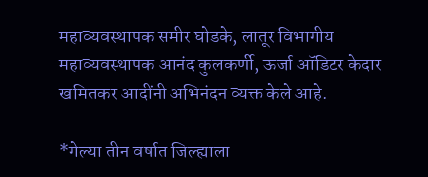महाव्यवस्थापक समीर घोडके, लातूर विभागीय महाव्यवस्थापक आनंद कुलकर्णी, ऊर्जा ऑडिटर केदार खमितकर आदींनी अभिनंदन व्यक्त केले आहे.

*गेल्या तीन वर्षात जिल्ह्याला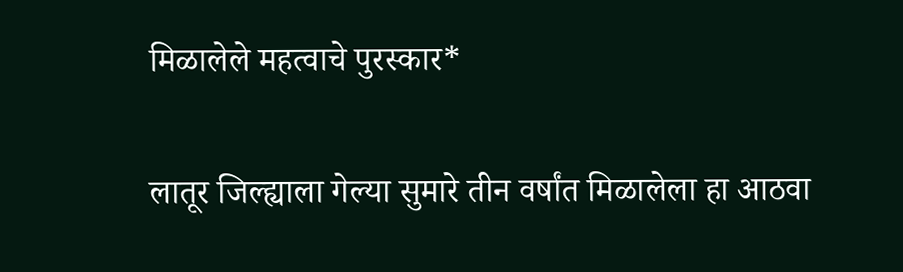मिळालेले महत्वाचे पुरस्कार*

लातूर जिल्ह्याला गेल्या सुमारे तीन वर्षांत मिळालेला हा आठवा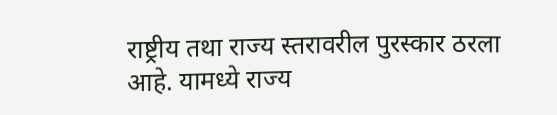राष्ट्रीय तथा राज्य स्तरावरील पुरस्कार ठरला आहे. यामध्ये राज्य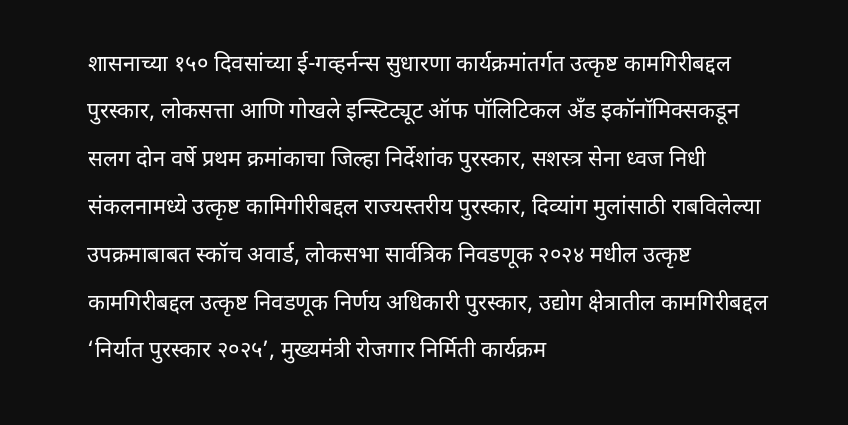शासनाच्या १५० दिवसांच्या ई-गव्हर्नन्स सुधारणा कार्यक्रमांतर्गत उत्कृष्ट कामगिरीबद्दल पुरस्कार, लोकसत्ता आणि गोखले इन्स्टिट्यूट ऑफ पॉलिटिकल अँड इकॉनॉमिक्सकडून सलग दोन वर्षे प्रथम क्रमांकाचा जिल्हा निर्देशांक पुरस्कार, सशस्त्र सेना ध्वज निधी संकलनामध्ये उत्कृष्ट कामिगीरीबद्दल राज्यस्तरीय पुरस्कार, दिव्यांग मुलांसाठी राबविलेल्या उपक्रमाबाबत स्कॉच अवार्ड, लोकसभा सार्वत्रिक निवडणूक २०२४ मधील उत्कृष्ट कामगिरीबद्दल उत्कृष्ट निवडणूक निर्णय अधिकारी पुरस्कार, उद्योग क्षेत्रातील कामगिरीबद्दल ‘निर्यात पुरस्कार २०२५’, मुख्यमंत्री रोजगार निर्मिती कार्यक्रम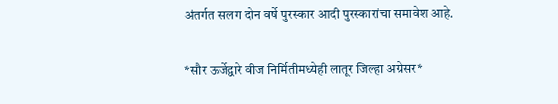अंतर्गत सलग दोन वर्षे पुरस्कार आदी पुरस्कारांचा समावेश आहे.

*सौर ऊर्जेद्वारे वीज निर्मितीमध्येही लातूर जिल्हा अग्रेसर*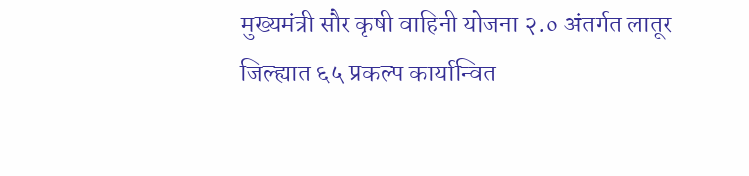मुख्यमंत्री सौर कृषी वाहिनी योजना २.० अंतर्गत लातूर जिल्ह्यात ६५ प्रकल्प कार्यान्वित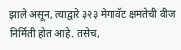झाले असून, त्याद्वारे ३२३ मेगावॅट क्षमतेची वीज निर्मिती होत आहे. तसेच,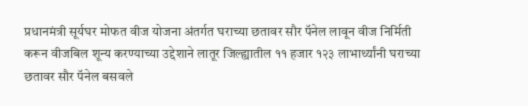प्रधानमंत्री सूर्यघर मोफत वीज योजना अंतर्गत घराच्या छतावर सौर पॅनेल लावून वीज निर्मिती करून वीजबिल शून्य करण्याच्या उद्देशाने लातूर जिल्ह्यातील ११ हजार १२३ लाभार्थ्यांनी घराच्या छतावर सौर पॅनेल बसवले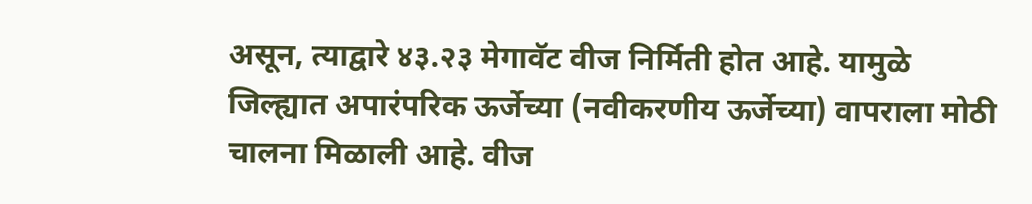असून, त्याद्वारे ४३.२३ मेगावॅट वीज निर्मिती होत आहे. यामुळे जिल्ह्यात अपारंपरिक ऊर्जेच्या (नवीकरणीय ऊर्जेच्या) वापराला मोठी चालना मिळाली आहे. वीज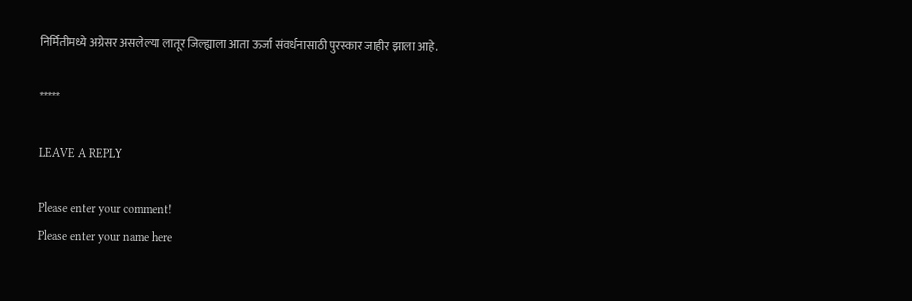निर्मितीमध्ये अग्रेसर असलेल्या लातूर जिल्ह्याला आता ऊर्जा संवर्धनासाठी पुरस्कार जाहीर झाला आहे.

*****

LEAVE A REPLY

Please enter your comment!
Please enter your name here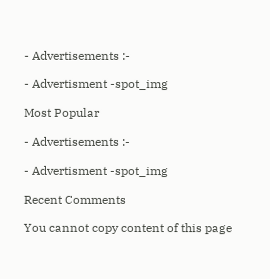- Advertisements :-

- Advertisment -spot_img

Most Popular

- Advertisements :-

- Advertisment -spot_img

Recent Comments

You cannot copy content of this page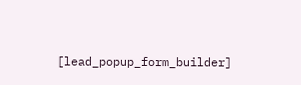[lead_popup_form_builder]